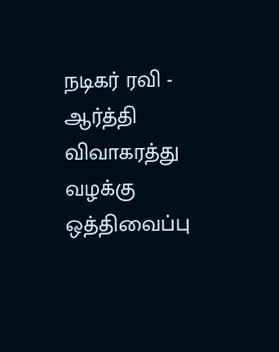நடிகர் ரவி - ஆர்த்தி விவாகரத்து வழக்கு ஒத்திவைப்பு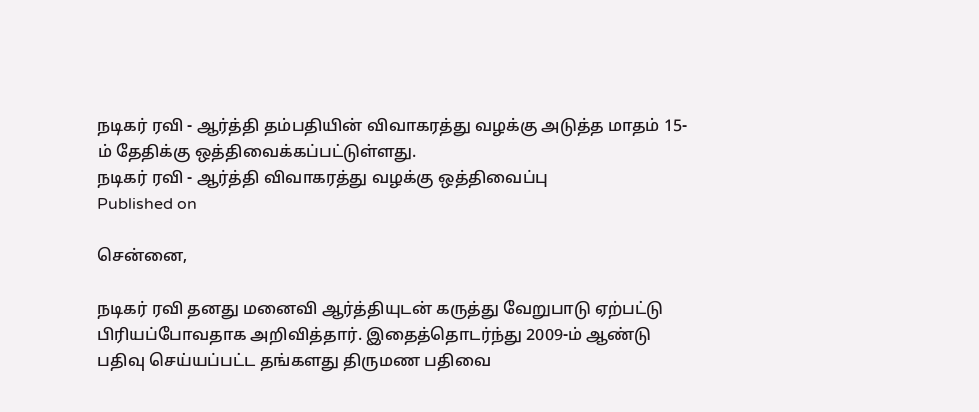நடிகர் ரவி - ஆர்த்தி தம்பதியின் விவாகரத்து வழக்கு அடுத்த மாதம் 15-ம் தேதிக்கு ஒத்திவைக்கப்பட்டுள்ளது.
நடிகர் ரவி - ஆர்த்தி விவாகரத்து வழக்கு ஒத்திவைப்பு
Published on

சென்னை,

நடிகர் ரவி தனது மனைவி ஆர்த்தியுடன் கருத்து வேறுபாடு ஏற்பட்டு பிரியப்போவதாக அறிவித்தார். இதைத்தொடர்ந்து 2009-ம் ஆண்டு பதிவு செய்யப்பட்ட தங்களது திருமண பதிவை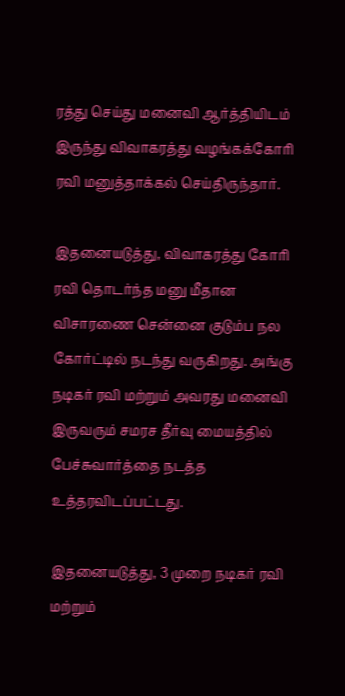ரத்து செய்து மனைவி ஆர்த்தியிடம் இருந்து விவாகரத்து வழங்கக்கோரி ரவி மனுத்தாக்கல் செய்திருந்தார்.

இதனையடுத்து, விவாகரத்து கோரி ரவி தொடர்ந்த மனு மீதான விசாரணை சென்னை குடும்ப நல கோர்ட்டில் நடந்து வருகிறது. அங்கு நடிகர் ரவி மற்றும் அவரது மனைவி இருவரும் சமரச தீர்வு மையத்தில் பேச்சுவார்த்தை நடத்த உத்தரவிடப்பட்டது.

இதனையடுத்து, 3 முறை நடிகர் ரவி மற்றும்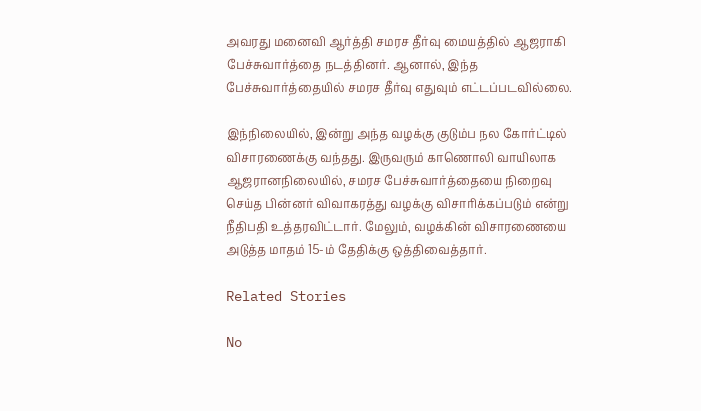அவரது மனைவி ஆர்த்தி சமரச தீர்வு மையத்தில் ஆஜராகி பேச்சுவார்த்தை நடத்தினர். ஆனால், இந்த பேச்சுவார்த்தையில் சமரச தீர்வு எதுவும் எட்டப்படவில்லை.

இந்நிலையில், இன்று அந்த வழக்கு குடும்ப நல கோர்ட்டில் விசாரணைக்கு வந்தது. இருவரும் காணொலி வாயிலாக ஆஜரானநிலையில், சமரச பேச்சுவார்த்தையை நிறைவு செய்த பின்னர் விவாகரத்து வழக்கு விசாரிக்கப்படும் என்று நீதிபதி உத்தரவிட்டார். மேலும், வழக்கின் விசாரணையை அடுத்த மாதம் 15-ம் தேதிக்கு ஒத்திவைத்தார்.

Related Stories

No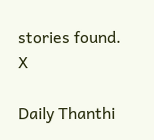stories found.
X

Daily Thanthi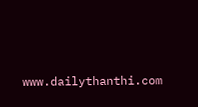www.dailythanthi.com